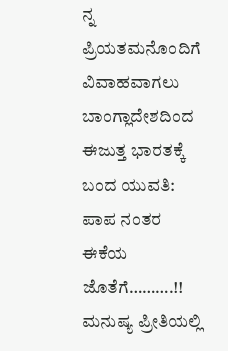ನ್ನ ಪ್ರಿಯತಮನೊಂದಿಗೆ ವಿವಾಹವಾಗಲು ಬಾಂಗ್ಲಾದೇಶದಿಂದ ಈಜುತ್ತ ಭಾರತಕ್ಕೆ ಬಂದ ಯುವತಿ: ಪಾಪ ನಂತರ ಈಕೆಯ ಜೊತೆಗೆ……….!!
ಮನುಷ್ಯ ಪ್ರೀತಿಯಲ್ಲಿ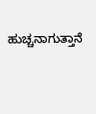ಹುಚ್ಚನಾಗುತ್ತಾನೆ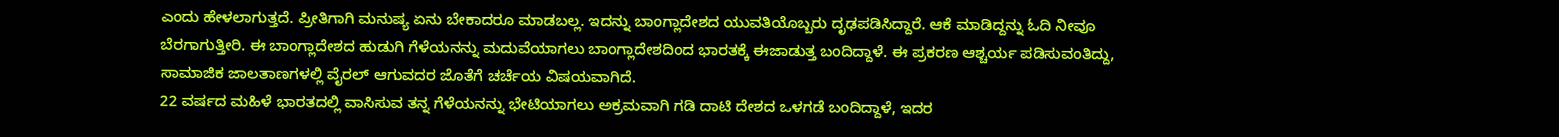ಎಂದು ಹೇಳಲಾಗುತ್ತದೆ. ಪ್ರೀತಿಗಾಗಿ ಮನುಷ್ಯ ಏನು ಬೇಕಾದರೂ ಮಾಡಬಲ್ಲ. ಇದನ್ನು ಬಾಂಗ್ಲಾದೇಶದ ಯುವತಿಯೊಬ್ಬರು ದೃಢಪಡಿಸಿದ್ದಾರೆ. ಆಕೆ ಮಾಡಿದ್ದನ್ನು ಓದಿ ನೀವೂ ಬೆರಗಾಗುತ್ತೀರಿ. ಈ ಬಾಂಗ್ಲಾದೇಶದ ಹುಡುಗಿ ಗೆಳೆಯನನ್ನು ಮದುವೆಯಾಗಲು ಬಾಂಗ್ಲಾದೇಶದಿಂದ ಭಾರತಕ್ಕೆ ಈಜಾಡುತ್ತ ಬಂದಿದ್ದಾಳೆ. ಈ ಪ್ರಕರಣ ಆಶ್ಚರ್ಯ ಪಡಿಸುವಂತಿದ್ದು, ಸಾಮಾಜಿಕ ಜಾಲತಾಣಗಳಲ್ಲಿ ವೈರಲ್ ಆಗುವದರ ಜೊತೆಗೆ ಚರ್ಚೆಯ ವಿಷಯವಾಗಿದೆ.
22 ವರ್ಷದ ಮಹಿಳೆ ಭಾರತದಲ್ಲಿ ವಾಸಿಸುವ ತನ್ನ ಗೆಳೆಯನನ್ನು ಭೇಟಿಯಾಗಲು ಅಕ್ರಮವಾಗಿ ಗಡಿ ದಾಟಿ ದೇಶದ ಒಳಗಡೆ ಬಂದಿದ್ದಾಳೆ, ಇದರ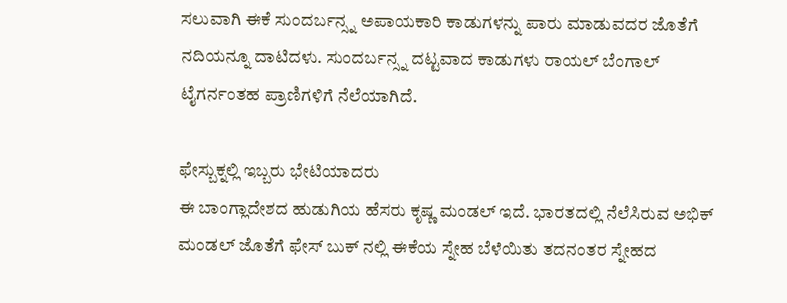ಸಲುವಾಗಿ ಈಕೆ ಸುಂದರ್ಬನ್ಸ್ನ ಅಪಾಯಕಾರಿ ಕಾಡುಗಳನ್ನು ಪಾರು ಮಾಡುವದರ ಜೊತೆಗೆ ನದಿಯನ್ನೂ ದಾಟಿದಳು. ಸುಂದರ್ಬನ್ಸ್ನ ದಟ್ಟವಾದ ಕಾಡುಗಳು ರಾಯಲ್ ಬೆಂಗಾಲ್ ಟೈಗರ್ನಂತಹ ಪ್ರಾಣಿಗಳಿಗೆ ನೆಲೆಯಾಗಿದೆ.

ಫೇಸ್ಬುಕ್ನಲ್ಲಿ ಇಬ್ಬರು ಭೇಟಿಯಾದರು
ಈ ಬಾಂಗ್ಲಾದೇಶದ ಹುಡುಗಿಯ ಹೆಸರು ಕೃಷ್ಣ ಮಂಡಲ್ ಇದೆ. ಭಾರತದಲ್ಲಿ ನೆಲೆಸಿರುವ ಅಭಿಕ್ ಮಂಡಲ್ ಜೊತೆಗೆ ಫೇಸ್ ಬುಕ್ ನಲ್ಲಿ ಈಕೆಯ ಸ್ನೇಹ ಬೆಳೆಯಿತು ತದನಂತರ ಸ್ನೇಹದ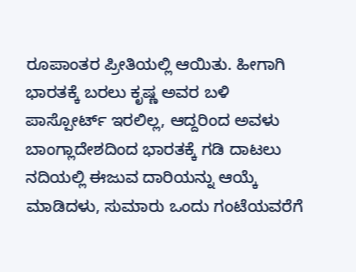ರೂಪಾಂತರ ಪ್ರೀತಿಯಲ್ಲಿ ಆಯಿತು. ಹೀಗಾಗಿ ಭಾರತಕ್ಕೆ ಬರಲು ಕೃಷ್ಣ ಅವರ ಬಳಿ ಪಾಸ್ಪೋರ್ಟ್ ಇರಲಿಲ್ಲ, ಆದ್ದರಿಂದ ಅವಳು ಬಾಂಗ್ಲಾದೇಶದಿಂದ ಭಾರತಕ್ಕೆ ಗಡಿ ದಾಟಲು ನದಿಯಲ್ಲಿ ಈಜುವ ದಾರಿಯನ್ನು ಆಯ್ಕೆ ಮಾಡಿದಳು, ಸುಮಾರು ಒಂದು ಗಂಟೆಯವರೆಗೆ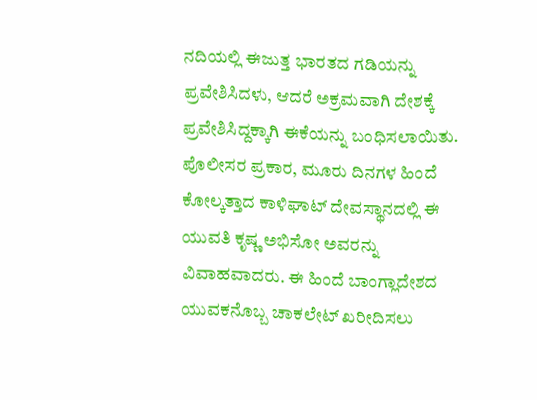ನದಿಯಲ್ಲಿ ಈಜುತ್ತ ಭಾರತದ ಗಡಿಯನ್ನು ಪ್ರವೇಶಿಸಿದಳು, ಆದರೆ ಅಕ್ರಮವಾಗಿ ದೇಶಕ್ಕೆ ಪ್ರವೇಶಿಸಿದ್ದಕ್ಕಾಗಿ ಈಕೆಯನ್ನು ಬಂಧಿಸಲಾಯಿತು.
ಪೊಲೀಸರ ಪ್ರಕಾರ, ಮೂರು ದಿನಗಳ ಹಿಂದೆ ಕೋಲ್ಕತ್ತಾದ ಕಾಳಿಘಾಟ್ ದೇವಸ್ಥಾನದಲ್ಲಿ ಈ ಯುವತಿ ಕೃಷ್ಣ ಅಭಿಸೋ ಅವರನ್ನು ವಿವಾಹವಾದರು. ಈ ಹಿಂದೆ ಬಾಂಗ್ಲಾದೇಶದ ಯುವಕನೊಬ್ಬ ಚಾಕಲೇಟ್ ಖರೀದಿಸಲು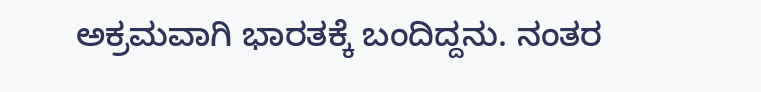ಅಕ್ರಮವಾಗಿ ಭಾರತಕ್ಕೆ ಬಂದಿದ್ದನು. ನಂತರ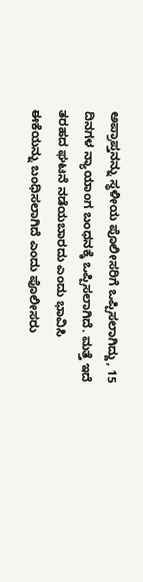ಅಪ್ರಾಪ್ತನನ್ನು ಸ್ಥಳೀಯ ಪೊಲೀಸರಿಗೆ ಒಪ್ಪಿಸಲಾಗಿದ್ದು, 15 ದಿನಗಳ ನ್ಯಾಯಾಂಗ ಬಂಧನಕ್ಕೆ ಒಪ್ಪಿಸಲಾಗಿದೆ. ಮತ್ತೆ ಇದೆ ತರಹದ ಘಟನೆ ನಡೆಯಬಾರದು ಎಂದು ಭಾವಿಸಿ ಈಕೆಯನ್ನು ಬಂಧಿಸಲಾಗಿದೆ ಎಂದು ಪೊಲೀಸರು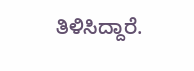ತಿಳಿಸಿದ್ದಾರೆ.